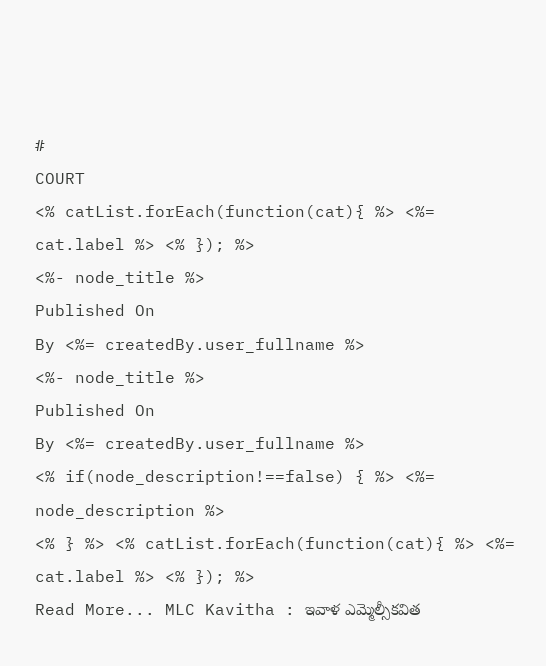#
COURT
<% catList.forEach(function(cat){ %> <%= cat.label %> <% }); %>
<%- node_title %>
Published On
By <%= createdBy.user_fullname %>
<%- node_title %>
Published On
By <%= createdBy.user_fullname %>
<% if(node_description!==false) { %> <%= node_description %>
<% } %> <% catList.forEach(function(cat){ %> <%= cat.label %> <% }); %>
Read More... MLC Kavitha : ఇవాళ ఎమ్మెల్సీకవిత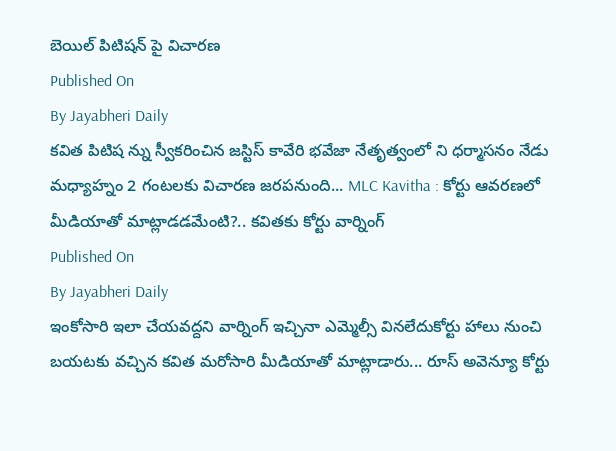బెయిల్ పిటిషన్ పై విచారణ
Published On
By Jayabheri Daily
కవిత పిటిష న్ను స్వీకరించిన జస్టిస్ కావేరి భవేజా నేతృత్వంలో ని ధర్మాసనం నేడు మధ్యాహ్నం 2 గంటలకు విచారణ జరపనుంది... MLC Kavitha : కోర్టు ఆవరణలో మీడియాతో మాట్లాడడమేంటి?.. కవితకు కోర్టు వార్నింగ్
Published On
By Jayabheri Daily
ఇంకోసారి ఇలా చేయవద్దని వార్నింగ్ ఇచ్చినా ఎమ్మెల్సీ వినలేదుకోర్టు హాలు నుంచి బయటకు వచ్చిన కవిత మరోసారి మీడియాతో మాట్లాడారు... రూస్ అవెన్యూ కోర్టు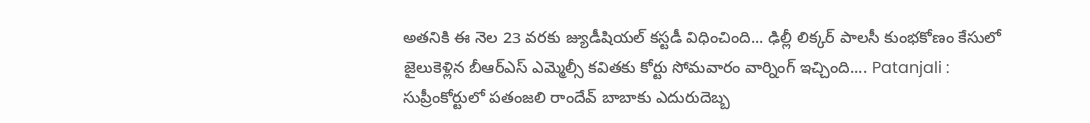అతనికి ఈ నెల 23 వరకు జ్యుడీషియల్ కస్టడీ విధించింది... ఢిల్లీ లిక్కర్ పాలసీ కుంభకోణం కేసులో జైలుకెళ్లిన బీఆర్ఎస్ ఎమ్మెల్సీ కవితకు కోర్టు సోమవారం వార్నింగ్ ఇచ్చింది.... Patanjali : సుప్రీంకోర్టులో పతంజలి రాందేవ్ బాబాకు ఎదురుదెబ్బ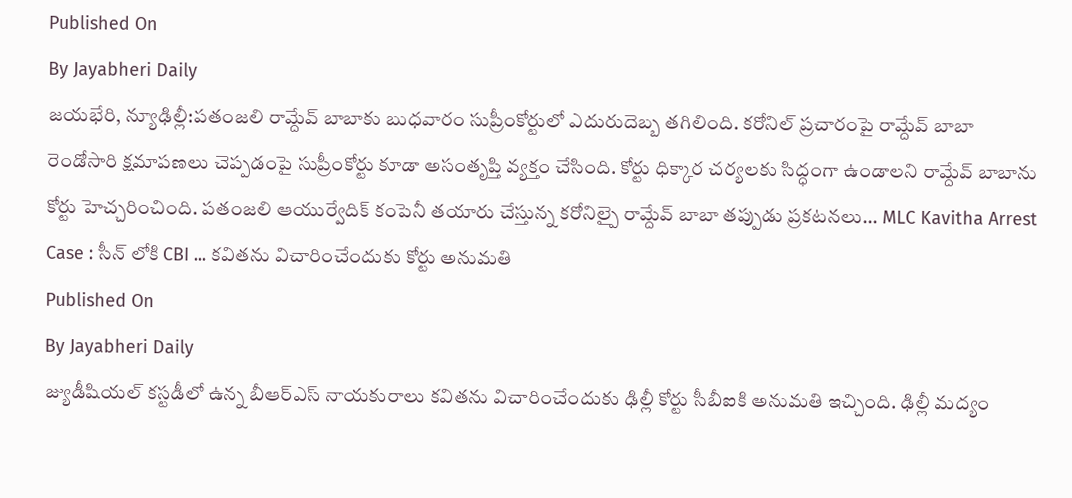Published On
By Jayabheri Daily
జయభేరి, న్యూఢిల్లీ:పతంజలి రామ్దేవ్ బాబాకు బుధవారం సుప్రీంకోర్టులో ఎదురుదెబ్బ తగిలింది. కరోనిల్ ప్రచారంపై రామ్దేవ్ బాబా రెండోసారి క్షమాపణలు చెప్పడంపై సుప్రీంకోర్టు కూడా అసంతృప్తి వ్యక్తం చేసింది. కోర్టు ధిక్కార చర్యలకు సిద్ధంగా ఉండాలని రామ్దేవ్ బాబాను కోర్టు హెచ్చరించింది. పతంజలి ఆయుర్వేదిక్ కంపెనీ తయారు చేస్తున్న కరోనిల్పై రామ్దేవ్ బాబా తప్పుడు ప్రకటనలు... MLC Kavitha Arrest Case : సీన్ లోకి CBI ... కవితను విచారించేందుకు కోర్టు అనుమతి
Published On
By Jayabheri Daily
జ్యుడీషియల్ కస్టడీలో ఉన్న బీఆర్ఎస్ నాయకురాలు కవితను విచారించేందుకు ఢిల్లీ కోర్టు సీబీఐకి అనుమతి ఇచ్చింది. ఢిల్లీ మద్యం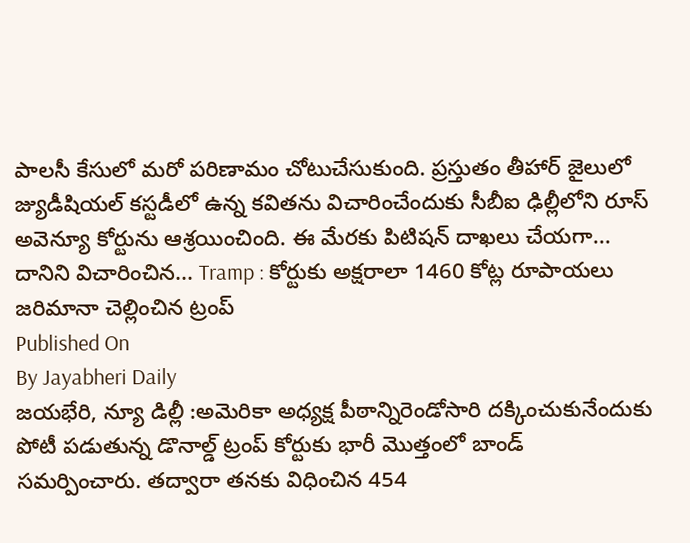పాలసీ కేసులో మరో పరిణామం చోటుచేసుకుంది. ప్రస్తుతం తీహార్ జైలులో జ్యుడీషియల్ కస్టడీలో ఉన్న కవితను విచారించేందుకు సీబీఐ ఢిల్లీలోని రూస్ అవెన్యూ కోర్టును ఆశ్రయించింది. ఈ మేరకు పిటిషన్ దాఖలు చేయగా... దానిని విచారించిన... Tramp : కోర్టుకు అక్షరాలా 1460 కోట్ల రూపాయలు జరిమానా చెల్లించిన ట్రంప్
Published On
By Jayabheri Daily
జయభేరి, న్యూ డిల్లీ :అమెరికా అధ్యక్ష పీఠాన్నిరెండోసారి దక్కించుకునేందుకు పోటీ పడుతున్న డొనాల్డ్ ట్రంప్ కోర్టుకు భారీ మొత్తంలో బాండ్ సమర్పించారు. తద్వారా తనకు విధించిన 454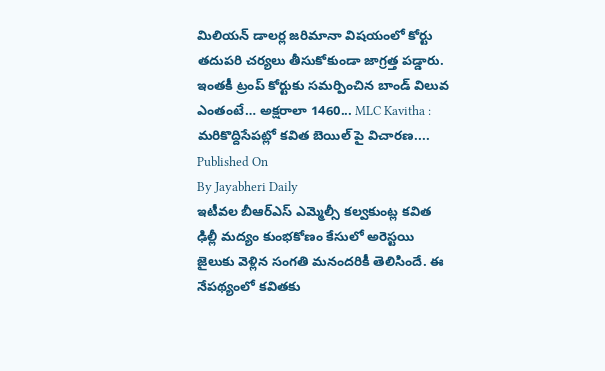మిలియన్ డాలర్ల జరిమానా విషయంలో కోర్టు తదుపరి చర్యలు తీసుకోకుండా జాగ్రత్త పడ్డారు. ఇంతకీ ట్రంప్ కోర్టుకు సమర్పించిన బాండ్ విలువ ఎంతంటే… అక్షరాలా 1460... MLC Kavitha : మరికొద్దిసేపట్లో కవిత బెయిల్ పై విచారణ....
Published On
By Jayabheri Daily
ఇటీవల బీఆర్ఎస్ ఎమ్మెల్సీ కల్వకుంట్ల కవిత ఢిల్లీ మద్యం కుంభకోణం కేసులో అరెస్టయి జైలుకు వెళ్లిన సంగతి మనందరికీ తెలిసిందే. ఈ నేపథ్యంలో కవితకు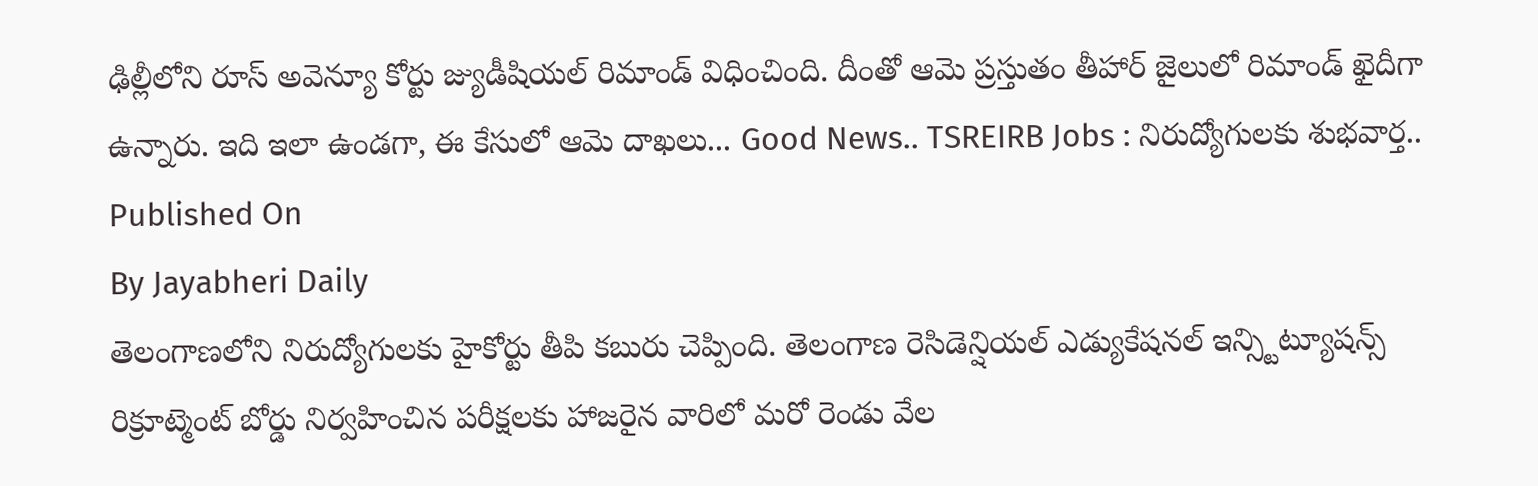ఢిల్లీలోని రూస్ అవెన్యూ కోర్టు జ్యుడీషియల్ రిమాండ్ విధించింది. దీంతో ఆమె ప్రస్తుతం తీహార్ జైలులో రిమాండ్ ఖైదీగా ఉన్నారు. ఇది ఇలా ఉండగా, ఈ కేసులో ఆమె దాఖలు... Good News.. TSREIRB Jobs : నిరుద్యోగులకు శుభవార్త..
Published On
By Jayabheri Daily
తెలంగాణలోని నిరుద్యోగులకు హైకోర్టు తీపి కబురు చెప్పింది. తెలంగాణ రెసిడెన్షియల్ ఎడ్యుకేషనల్ ఇన్స్టిట్యూషన్స్ రిక్రూట్మెంట్ బోర్డు నిర్వహించిన పరీక్షలకు హాజరైన వారిలో మరో రెండు వేల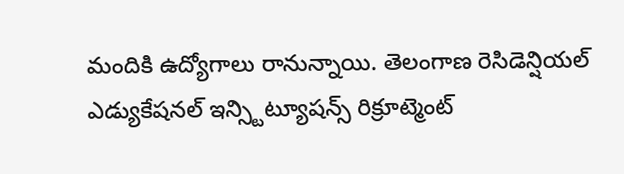మందికి ఉద్యోగాలు రానున్నాయి. తెలంగాణ రెసిడెన్షియల్ ఎడ్యుకేషనల్ ఇన్స్టిట్యూషన్స్ రిక్రూట్మెంట్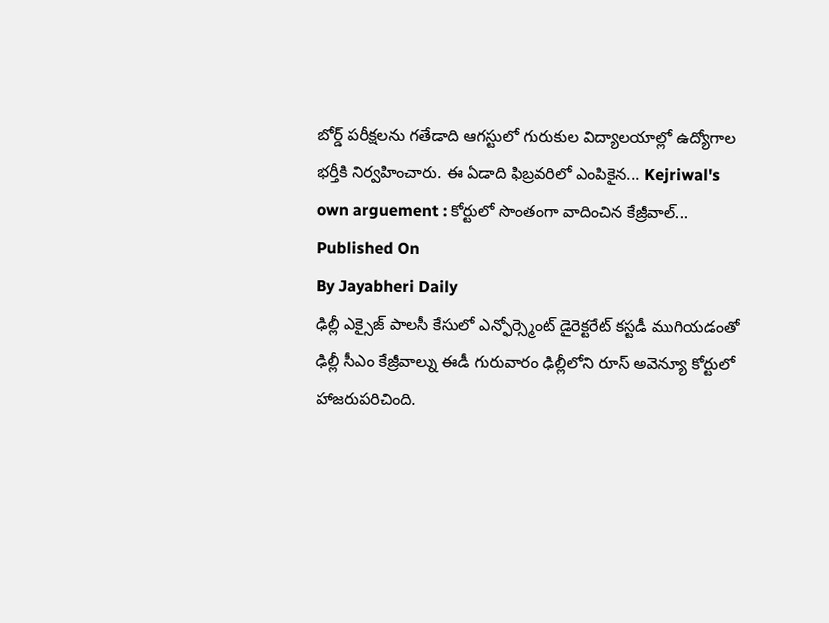బోర్డ్ పరీక్షలను గతేడాది ఆగస్టులో గురుకుల విద్యాలయాల్లో ఉద్యోగాల భర్తీకి నిర్వహించారు. ఈ ఏడాది ఫిబ్రవరిలో ఎంపికైన... Kejriwal's own arguement : కోర్టులో సొంతంగా వాదించిన కేజ్రీవాల్...
Published On
By Jayabheri Daily
ఢిల్లీ ఎక్సైజ్ పాలసీ కేసులో ఎన్ఫోర్స్మెంట్ డైరెక్టరేట్ కస్టడీ ముగియడంతో ఢిల్లీ సీఎం కేజ్రీవాల్ను ఈడీ గురువారం ఢిల్లీలోని రూస్ అవెన్యూ కోర్టులో హాజరుపరిచింది.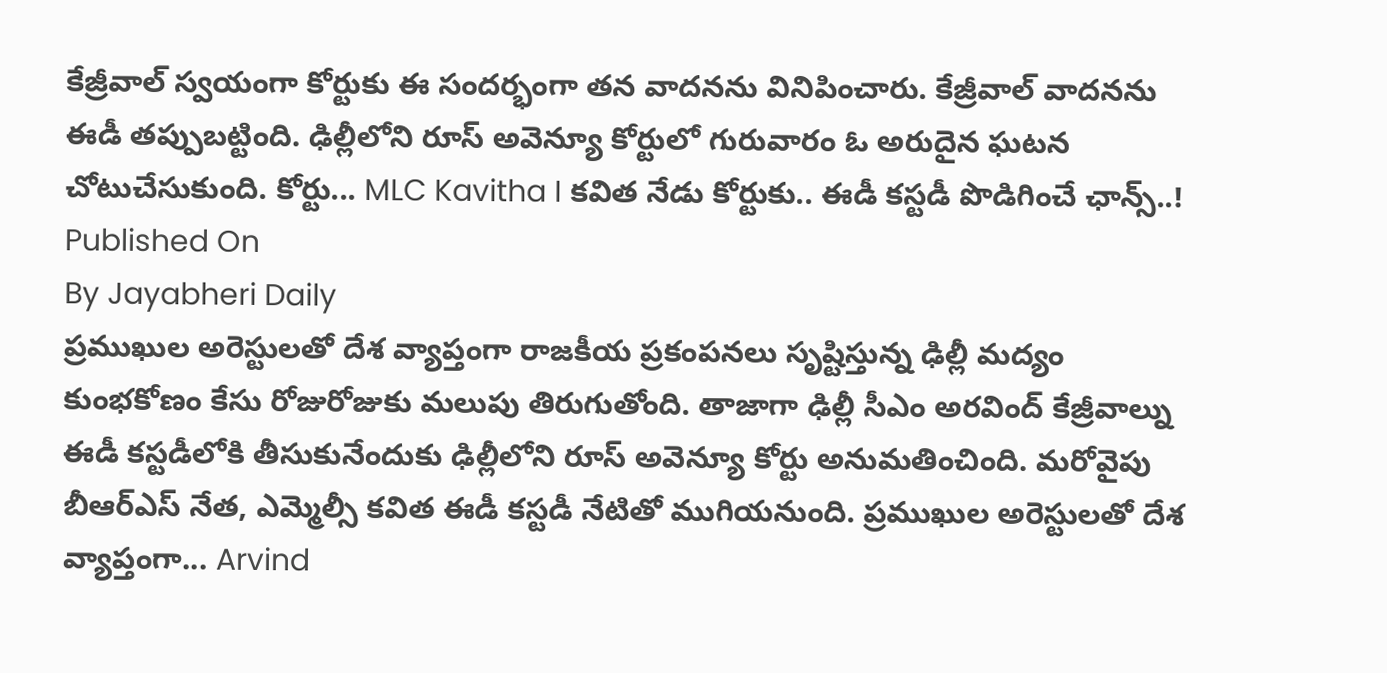కేజ్రీవాల్ స్వయంగా కోర్టుకు ఈ సందర్భంగా తన వాదనను వినిపించారు. కేజ్రీవాల్ వాదనను ఈడీ తప్పుబట్టింది. ఢిల్లీలోని రూస్ అవెన్యూ కోర్టులో గురువారం ఓ అరుదైన ఘటన చోటుచేసుకుంది. కోర్టు... MLC Kavitha I కవిత నేడు కోర్టుకు.. ఈడీ కస్టడీ పొడిగించే ఛాన్స్..!
Published On
By Jayabheri Daily
ప్రముఖుల అరెస్టులతో దేశ వ్యాప్తంగా రాజకీయ ప్రకంపనలు సృష్టిస్తున్న ఢిల్లీ మద్యం కుంభకోణం కేసు రోజురోజుకు మలుపు తిరుగుతోంది. తాజాగా ఢిల్లీ సీఎం అరవింద్ కేజ్రీవాల్ను ఈడీ కస్టడీలోకి తీసుకునేందుకు ఢిల్లీలోని రూస్ అవెన్యూ కోర్టు అనుమతించింది. మరోవైపు బీఆర్ఎస్ నేత, ఎమ్మెల్సీ కవిత ఈడీ కస్టడీ నేటితో ముగియనుంది. ప్రముఖుల అరెస్టులతో దేశ వ్యాప్తంగా... Arvind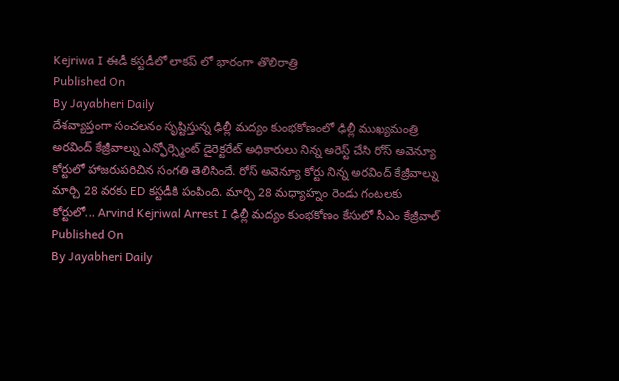Kejriwa I ఈడీ కస్టడీలో లాకప్ లో భారంగా తొలిరాత్రి
Published On
By Jayabheri Daily
దేశవ్యాప్తంగా సంచలనం సృష్టిస్తున్న ఢిల్లీ మద్యం కుంభకోణంలో ఢిల్లీ ముఖ్యమంత్రి అరవింద్ కేజ్రీవాల్ను ఎన్ఫోర్స్మెంట్ డైరెక్టరేట్ అధికారులు నిన్న అరెస్ట్ చేసి రోస్ అవెన్యూ కోర్టులో హాజరుపరిచిన సంగతి తెలిసిందే. రోస్ అవెన్యూ కోర్టు నిన్న అరవింద్ కేజ్రీవాల్ను మార్చి 28 వరకు ED కస్టడీకి పంపింది. మార్చి 28 మధ్యాహ్నం రెండు గంటలకు కోర్టులో... Arvind Kejriwal Arrest I ఢిల్లీ మద్యం కుంభకోణం కేసులో సీఎం కేజ్రీవాల్
Published On
By Jayabheri Daily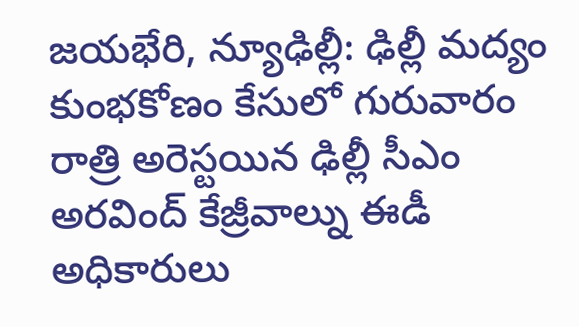జయభేరి, న్యూఢిల్లీ: ఢిల్లీ మద్యం కుంభకోణం కేసులో గురువారం రాత్రి అరెస్టయిన ఢిల్లీ సీఎం అరవింద్ కేజ్రీవాల్ను ఈడీ అధికారులు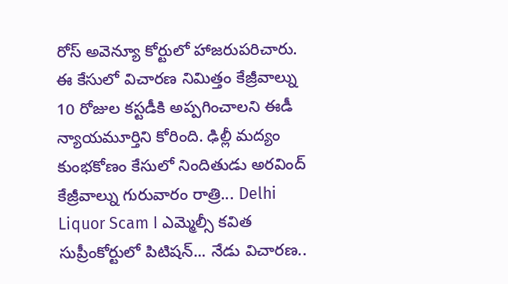రోస్ అవెన్యూ కోర్టులో హాజరుపరిచారు. ఈ కేసులో విచారణ నిమిత్తం కేజ్రీవాల్ను 10 రోజుల కస్టడీకి అప్పగించాలని ఈడీ న్యాయమూర్తిని కోరింది. ఢిల్లీ మద్యం కుంభకోణం కేసులో నిందితుడు అరవింద్ కేజ్రీవాల్ను గురువారం రాత్రి... Delhi Liquor Scam I ఎమ్మెల్సీ కవిత సుప్రీంకోర్టులో పిటిషన్... నేడు విచారణ..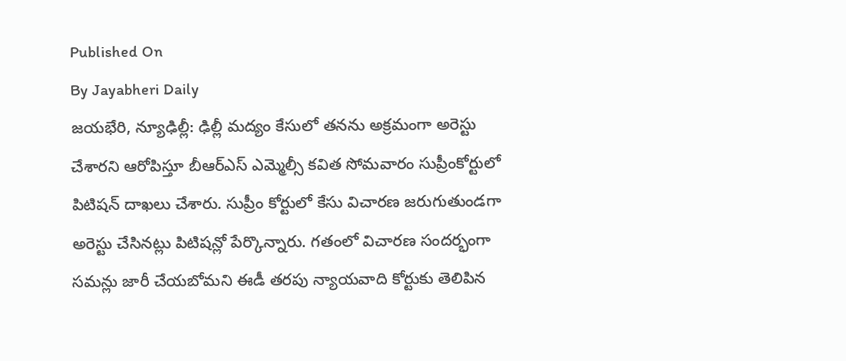Published On
By Jayabheri Daily
జయభేరి, న్యూఢిల్లీ: ఢిల్లీ మద్యం కేసులో తనను అక్రమంగా అరెస్టు చేశారని ఆరోపిస్తూ బీఆర్ఎస్ ఎమ్మెల్సీ కవిత సోమవారం సుప్రీంకోర్టులో పిటిషన్ దాఖలు చేశారు. సుప్రీం కోర్టులో కేసు విచారణ జరుగుతుండగా అరెస్టు చేసినట్లు పిటిషన్లో పేర్కొన్నారు. గతంలో విచారణ సందర్భంగా సమన్లు జారీ చేయబోమని ఈడీ తరపు న్యాయవాది కోర్టుకు తెలిపిన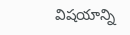విషయాన్ని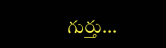గుర్తు...